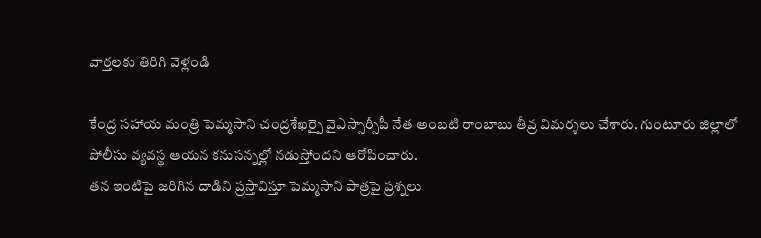వార్తలకు తిరిగి వెళ్లండి

కేంద్ర సహాయ మంత్రి పెమ్మసాని చంద్రశేఖర్పై వైఎస్సార్సీపీ నేత అంబటి రాంబాబు తీవ్ర విమర్శలు చేశారు. గుంటూరు జిల్లాలో పోలీసు వ్యవస్థ ఆయన కనుసన్నల్లో నడుస్తోందని ఆరోపించారు.
తన ఇంటిపై జరిగిన దాడిని ప్రస్తావిస్తూ పెమ్మసాని పాత్రపై ప్రశ్నలు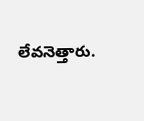లేవనెత్తారు.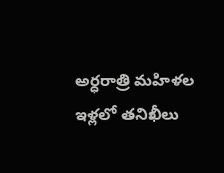అర్ధరాత్రి మహిళల ఇళ్లలో తనిఖీలు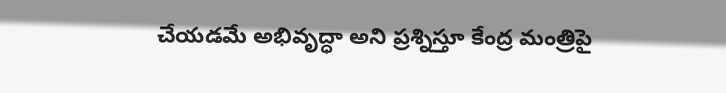చేయడమే అభివృద్ధా అని ప్రశ్నిస్తూ కేంద్ర మంత్రిపై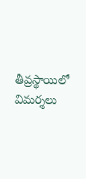తీవ్రస్థాయిలో విమర్శలు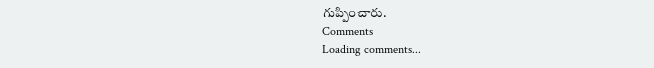గుప్పించారు.
Comments
Loading comments...